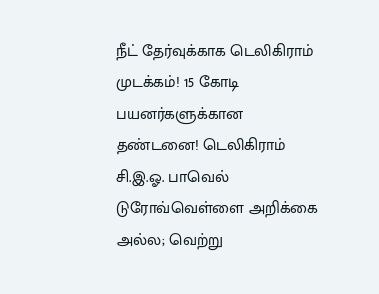நீட் தேர்வுக்காக டெலிகிராம் முடக்கம்! 15 கோடி பயனர்களுக்கான தண்டனை! டெலிகிராம் சி.இ.ஓ. பாவெல் டுரோவ்வெள்ளை அறிக்கை அல்ல; வெற்று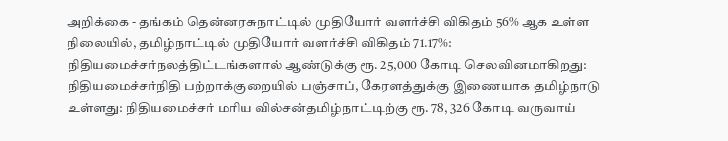அறிக்கை - தங்கம் தென்னரசுநாட்டில் முதியோர் வளர்ச்சி விகிதம் 56% ஆக உள்ள நிலையில், தமிழ்நாட்டில் முதியோர் வளர்ச்சி விகிதம் 71.17%: நிதியமைச்சர்நலத்திட்டங்களால் ஆண்டுக்கு ரூ. 25,000 கோடி செலவினமாகிறது: நிதியமைச்சர்நிதி பற்றாக்குறையில் பஞ்சாப், கேரளத்துக்கு இணையாக தமிழ்நாடு உள்ளது: நிதியமைச்சர் மரிய வில்சன்தமிழ்நாட்டிற்கு ரூ. 78, 326 கோடி வருவாய்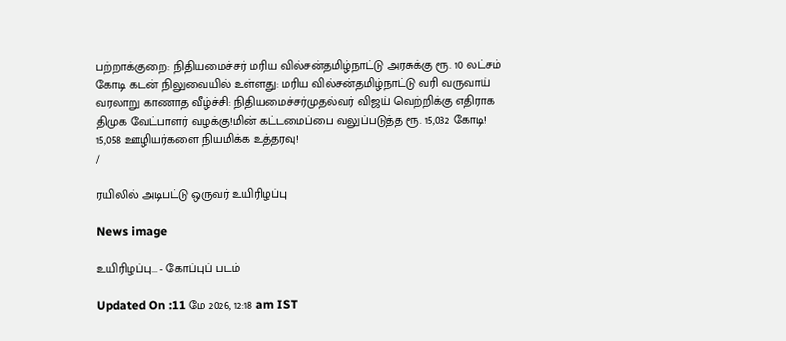பற்றாக்குறை: நிதியமைச்சர் மரிய வில்சன்தமிழ்நாட்டு அரசுக்கு ரூ. 10 லட்சம் கோடி கடன் நிலுவையில் உள்ளது: மரிய வில்சன்தமிழ்நாட்டு வரி வருவாய் வரலாறு காணாத வீழ்ச்சி: நிதியமைச்சர்முதல்வர் விஜய் வெற்றிக்கு எதிராக திமுக வேட்பாளர் வழக்கு!மின் கட்டமைப்பை வலுப்படுத்த ரூ. 15,032 கோடி! 15,058 ஊழியர்களை நியமிக்க உத்தரவு!
/

ரயிலில் அடிபட்டு ஒருவர் உயிரிழப்பு

News image

உயிரிழப்பு... - கோப்புப் படம்

Updated On :11 மே 2026, 12:18 am IST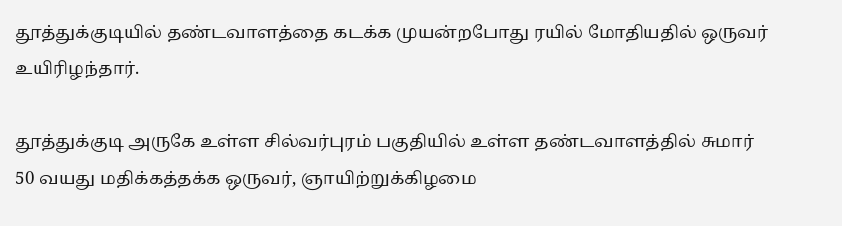தூத்துக்குடியில் தண்டவாளத்தை கடக்க முயன்றபோது ரயில் மோதியதில் ஒருவர் உயிரிழந்தார்.

தூத்துக்குடி அருகே உள்ள சில்வர்புரம் பகுதியில் உள்ள தண்டவாளத்தில் சுமார் 50 வயது மதிக்கத்தக்க ஒருவர், ஞாயிற்றுக்கிழமை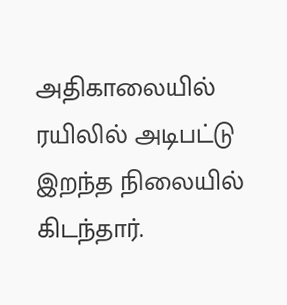அதிகாலையில் ரயிலில் அடிபட்டு இறந்த நிலையில் கிடந்தார்.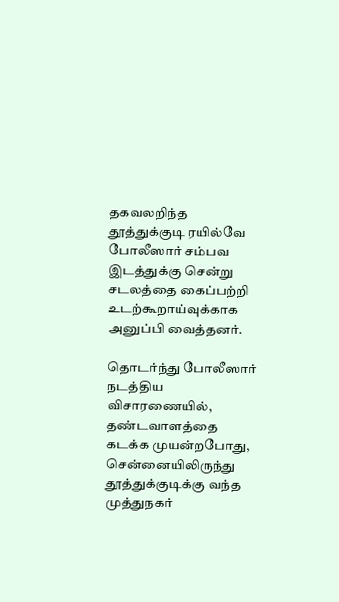தகவலறிந்த தூத்துக்குடி ரயில்வே போலீஸார் சம்பவ இடத்துக்கு சென்று சடலத்தை கைப்பற்றி உடற்கூறாய்வுக்காக அனுப்பி வைத்தனர்.

தொடர்ந்து போலீஸார் நடத்திய விசாரணையில், தண்டவாளத்தை கடக்க முயன்றபோது, சென்னையிலிருந்து தூத்துக்குடிக்கு வந்த முத்துநகர்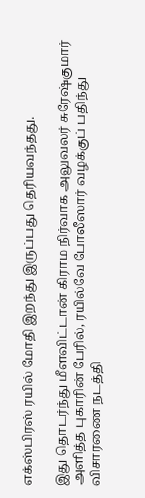எக்ஸ்பிரஸ் ரயில் மோதி இறந்து இருப்பது தெரியவந்தது.

இது தொடர்ந்து மீளவிட்டான் கிராம நிர்வாக அலுவலர் சுரேஷ்குமார் அளித்த புகாரின் பேரில், ரயில்வே போலீஸார் வழக்குப் பதிந்து விசாரணை நடத்தி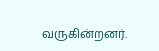வருகின்றனர்.